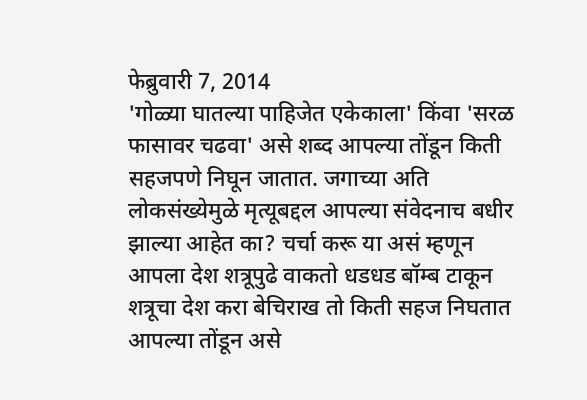फेब्रुवारी 7, 2014
'गोळ्या घातल्या पाहिजेत एकेकाला' किंवा 'सरळ फासावर चढवा' असे शब्द आपल्या तोंडून किती सहजपणे निघून जातात. जगाच्या अति लोकसंख्येमुळे मृत्यूबद्दल आपल्या संवेदनाच बधीर झाल्या आहेत का? चर्चा करू या असं म्हणून आपला देश शत्रूपुढे वाकतो धडधड बॉम्ब टाकून शत्रूचा देश करा बेचिराख तो किती सहज निघतात आपल्या तोंडून असे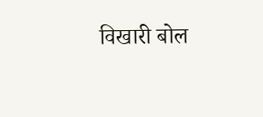विखारी बोल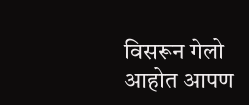विसरून गेलो आहोत आपण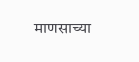माणसाच्या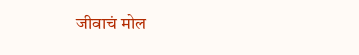जीवाचं मोल